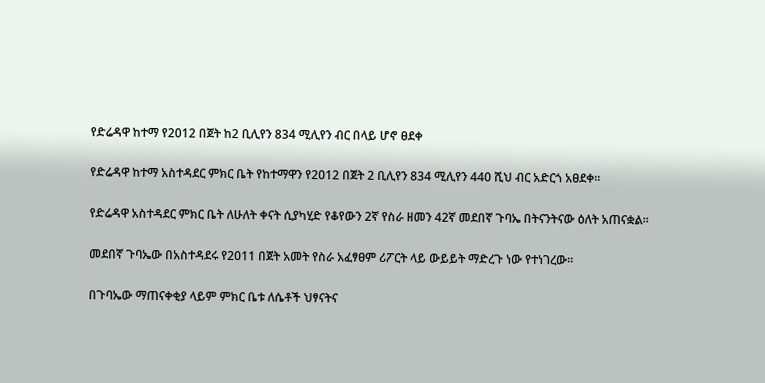የድሬዳዋ ከተማ የ2012 በጀት ከ2 ቢሊየን 834 ሚሊየን ብር በላይ ሆኖ ፀደቀ

የድሬዳዋ ከተማ አስተዳደር ምክር ቤት የከተማዋን የ2012 በጀት 2 ቢሊየን 834 ሚሊየን 440 ሺህ ብር አድርጎ አፀደቀ፡፡

የድሬዳዋ አስተዳደር ምክር ቤት ለሁለት ቀናት ሲያካሂድ የቆየውን 2ኛ የስራ ዘመን 42ኛ መደበኛ ጉባኤ በትናንትናው ዕለት አጠናቋል፡፡

መደበኛ ጉባኤው በአስተዳደሩ የ2011 በጀት አመት የስራ አፈፃፀም ሪፖርት ላይ ውይይት ማድረጉ ነው የተነገረው፡፡

በጉባኤው ማጠናቀቂያ ላይም ምክር ቤቱ ለሴቶች ህፃናትና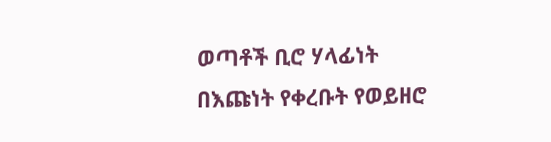ወጣቶች ቢሮ ሃላፊነት በእጩነት የቀረቡት የወይዘሮ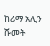ከሪማ አሊን ሹመት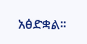አፅድቋል፡፡